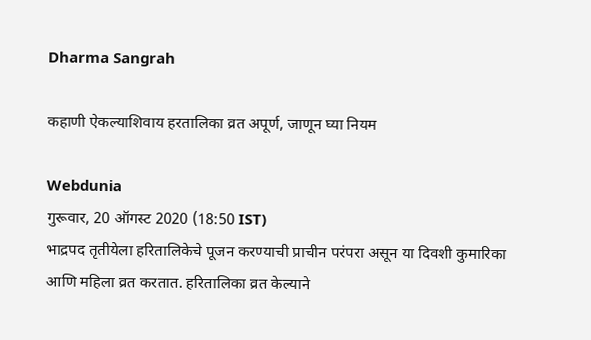Dharma Sangrah

कहाणी ऐकल्याशिवाय हरतालिका व्रत अपूर्ण, जाणून घ्या नियम

Webdunia
गुरूवार, 20 ऑगस्ट 2020 (18:50 IST)
भाद्रपद तृतीयेला हरितालिकेचे पूजन करण्याची प्राचीन परंपरा असून या दिवशी कुमारिका आणि महिला व्रत करतात. हरितालिका व्रत केल्याने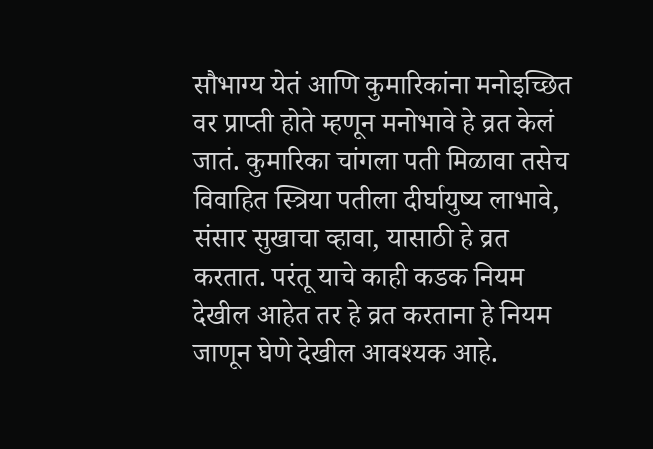सौभाग्य येतं आणि कुमारिकांना मनोइच्छित वर प्राप्ती होते म्हणून मनोभावे हे व्रत केलं जातं. कुमारिका चांगला पती मिळावा तसेच विवाहित स्त्रिया पतीला दीर्घायुष्य लाभावे, संसार सुखाचा व्हावा, यासाठी हे व्रत करतात. परंतू याचे काही कडक नियम देखील आहेत तर हे व्रत करताना हे नियम जाणून घेणे देखील आवश्यक आहे.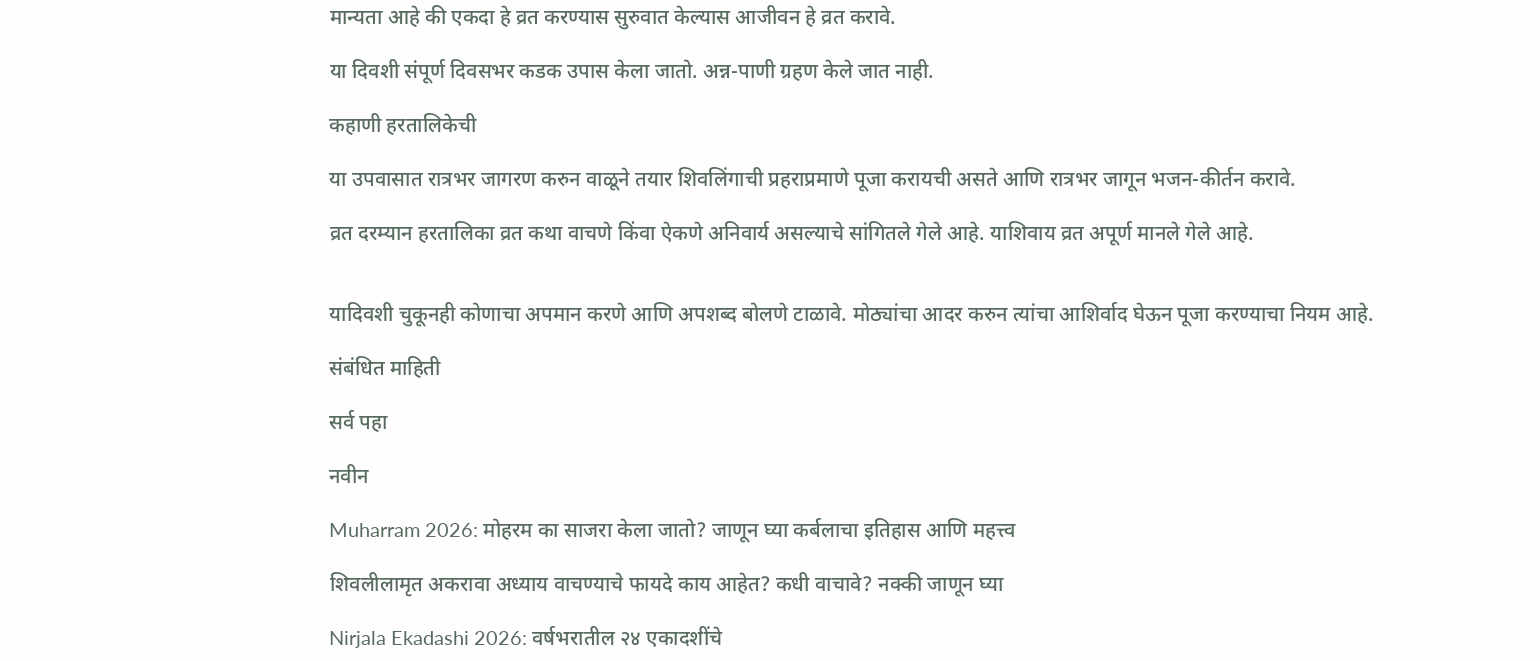मान्यता आहे की एकदा हे व्रत करण्यास सुरुवात केल्यास आजीवन हे व्रत करावे.

या दिवशी संपूर्ण दिवसभर कडक उपास केला जातो. अन्न-पाणी ग्रहण केले जात नाही.

कहाणी हरतालिकेची

या उपवासात रात्रभर जागरण करुन वाळूने तयार शिवलिंगाची प्रहराप्रमाणे पूजा करायची असते आणि रात्रभर जागून भजन-कीर्तन करावे.

व्रत दरम्यान हरतालिका व्रत कथा वाचणे किंवा ऐकणे अनिवार्य असल्याचे सांगितले गेले आहे. याशिवाय व्रत अपूर्ण मानले गेले आहे.


यादिवशी चुकूनही कोणाचा अपमान करणे आणि अपशब्द बोलणे टाळावे. मोठ्यांचा आदर करुन त्यांचा आशिर्वाद घेऊन पूजा करण्याचा नियम आहे.

संबंधित माहिती

सर्व पहा

नवीन

Muharram 2026: मोहरम का साजरा केला जातो? जाणून घ्या कर्बलाचा इतिहास आणि महत्त्व

शिवलीलामृत अकरावा अध्याय वाचण्याचे फायदे काय आहेत? कधी वाचावे? नक्की जाणून घ्या

Nirjala Ekadashi 2026: वर्षभरातील २४ एकादशींचे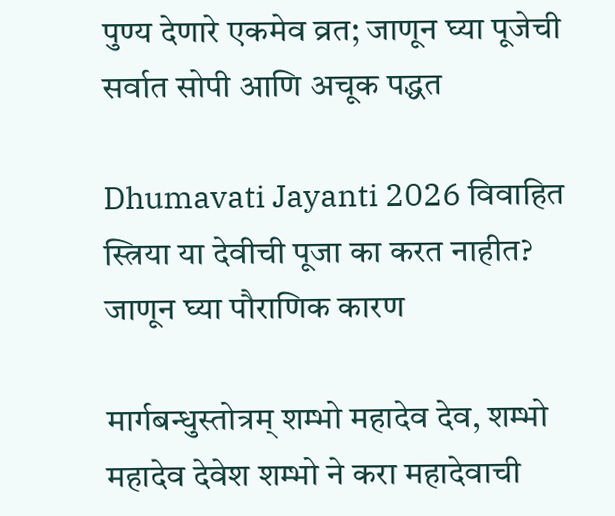पुण्य देणारे एकमेव व्रत; जाणून घ्या पूजेची सर्वात सोपी आणि अचूक पद्धत

Dhumavati Jayanti 2026 विवाहित स्त्रिया या देवीची पूजा का करत नाहीत? जाणून घ्या पौराणिक कारण

मार्गबन्धुस्तोत्रम् शम्भो महादेव देव, शम्भो महादेव देवेश शम्भो ने करा महादेवाची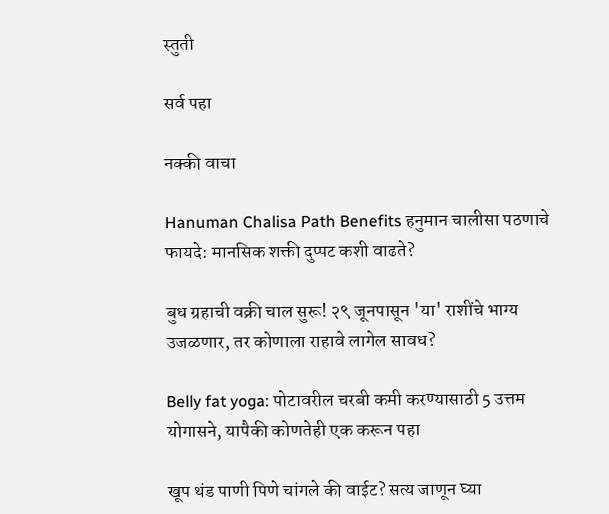स्तुती

सर्व पहा

नक्की वाचा

Hanuman Chalisa Path Benefits हनुमान चालीसा पठणाचे फायदे: मानसिक शक्ती दुप्पट कशी वाढते?

बुध ग्रहाची वक्री चाल सुरू! २९ जूनपासून 'या' राशींचे भाग्य उजळणार, तर कोणाला राहावे लागेल सावध?

Belly fat yoga: पोटावरील चरबी कमी करण्यासाठी 5 उत्तम योगासने, यापैकी कोणतेही एक करून पहा

खूप थंड पाणी पिणे चांगले की वाईट? सत्य जाणून घ्या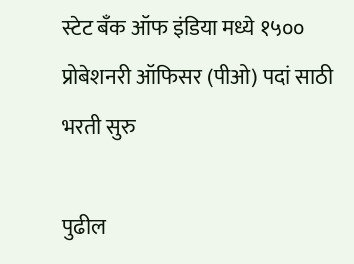स्टेट बँक ऑफ इंडिया मध्ये १५०० प्रोबेशनरी ऑफिसर (पीओ) पदां साठी भरती सुरु

पुढील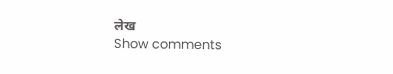लेख
Show comments